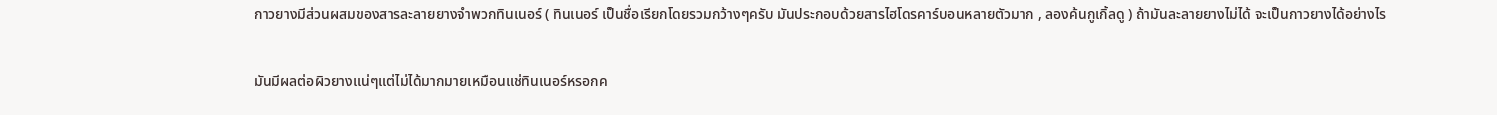กาวยางมีส่วนผสมของสารละลายยางจำพวกทินเนอร์ ( ทินเนอร์ เป็นชื่อเรียกโดยรวมกว้างๆครับ มันประกอบด้วยสารไฮโดรคาร์บอนหลายตัวมาก , ลองค้นกูเกิ้ลดู ) ถ้ามันละลายยางไม่ได้ จะเป็นกาวยางได้อย่างไร

มันมีผลต่อผิวยางแน่ๆแต่ไม่ได้มากมายเหมือนแช่ทินเนอร์หรอกค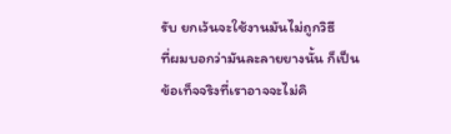รับ ยกเว้นจะใช้งานมันไม่ถูกวิธี
ที่ผมบอกว่ามันละลายยางนั้น ก็เป็นข้อเท็จจริงที่เราอาจจะไม่คิ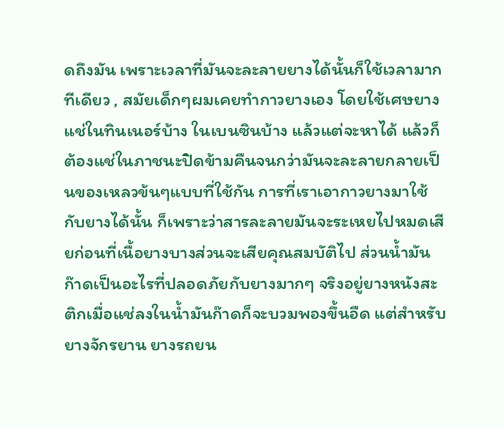ดถึงมัน เพราะเวลาที่มันจะละลายยางได้นั้นก็ใช้เวลามากทีเดียว , สมัยเด็กๆผมเคยทำกาวยางเอง โดยใช้เศษยางแช่ในทินเนอร์บ้าง ในเบนซินบ้าง แล้วแต่จะหาได้ แล้วก็ต้องแช่ในภาชนะปิดข้ามคืนจนกว่ามันจะละลายกลายเป็นของเหลวข้นๆแบบที่ใช้กัน การที่เราเอากาวยางมาใช้กับยางได้นั้น ก็เพราะว่าสารละลายมันจะระเหยไปหมดเสียก่อนที่เนื้อยางบางส่วนจะเสียคุณสมบัติไป ส่วนน้ำมันก๊าดเป็นอะไรที่ปลอดภัยกับยางมากๆ จริงอยู่ยางหนังสะติกเมื่อแช่ลงในน้ำมันก๊าดก็จะบวมพองขึ้นอืด แต่สำหรับยางจักรยาน ยางรถยน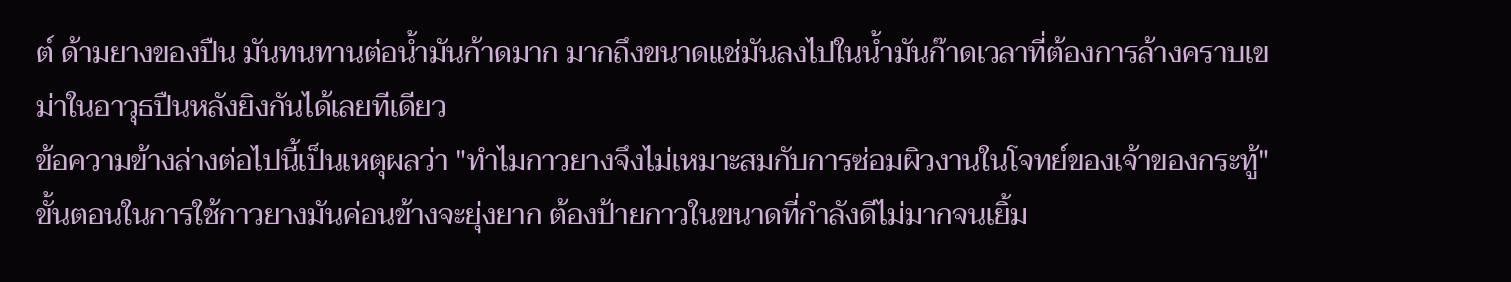ต์ ด้ามยางของปืน มันทนทานต่อน้ำมันก้าดมาก มากถึงขนาดแช่มันลงไปในน้ำมันก๊าดเวลาที่ต้องการล้างคราบเขม่าในอาวุธปืนหลังยิงกันได้เลยทีเดียว
ข้อความข้างล่างต่อไปนี้เป็นเหตุผลว่า "ทำไมกาวยางจึงไม่เหมาะสมกับการซ่อมผิวงานในโจทย์ของเจ้าของกระทู้"
ขั้นตอนในการใช้กาวยางมันค่อนข้างจะยุ่งยาก ต้องป้ายกาวในขนาดที่กำลังดีไม่มากจนเยิ้ม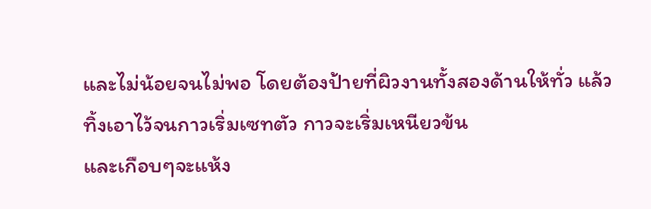และไม่น้อยจนไม่พอ โดยต้องป้ายที่ผิวงานทั้งสองด้านให้ทั่ว แล้วทิ้งเอาไว้จนกาวเริ่มเซทตัว กาวจะเริ่มเหนียวข้น
และเกือบๆจะแห้ง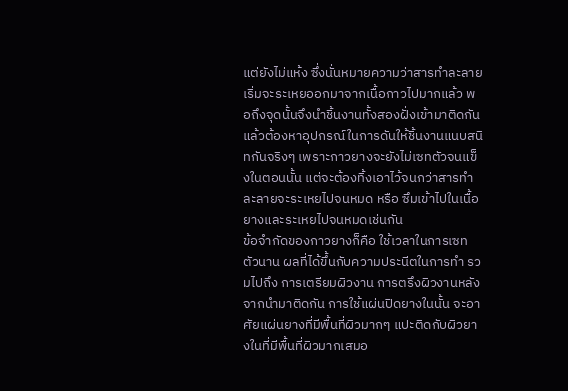แต่ยังไม่แห้ง ซึ่งนั่นหมายความว่าสารทำละลายเริ่มจะระเหยออกมาจากเนื้อกาวไปมากแล้ว พอถึงจุดนั้นจึงนำชิ้นงานทั้งสองฝั่งเข้ามาติดกัน แล้วต้องหาอุปกรณ์ในการดันให้ชิ้นงานแนบสนิทกันจริงๆ เพราะกาวยางจะยังไม่เซทตัวจนแข็งในตอนนั้น แต่จะต้องทิ้งเอาไว้จนกว่าสารทำละลายจะระเหยไปจนหมด หรือ ซึมเข้าไปในเนื้อยางและระเหยไปจนหมดเช่นกัน
ข้อจำกัดของกาวยางก็คือ ใช้เวลาในการเซทตัวนาน ผลที่ได้ขึ้นกับความประนีตในการทำ รวมไปถึง การเตรียมผิวงาน การตรึงผิวงานหลังจากนำมาติดกัน การใช้แผ่นปิดยางในนั้น จะอาศัยแผ่นยางที่มีพื้นที่ผิวมากๆ แปะติดกับผิวยางในที่มีพื้นที่ผิวมากเสมอ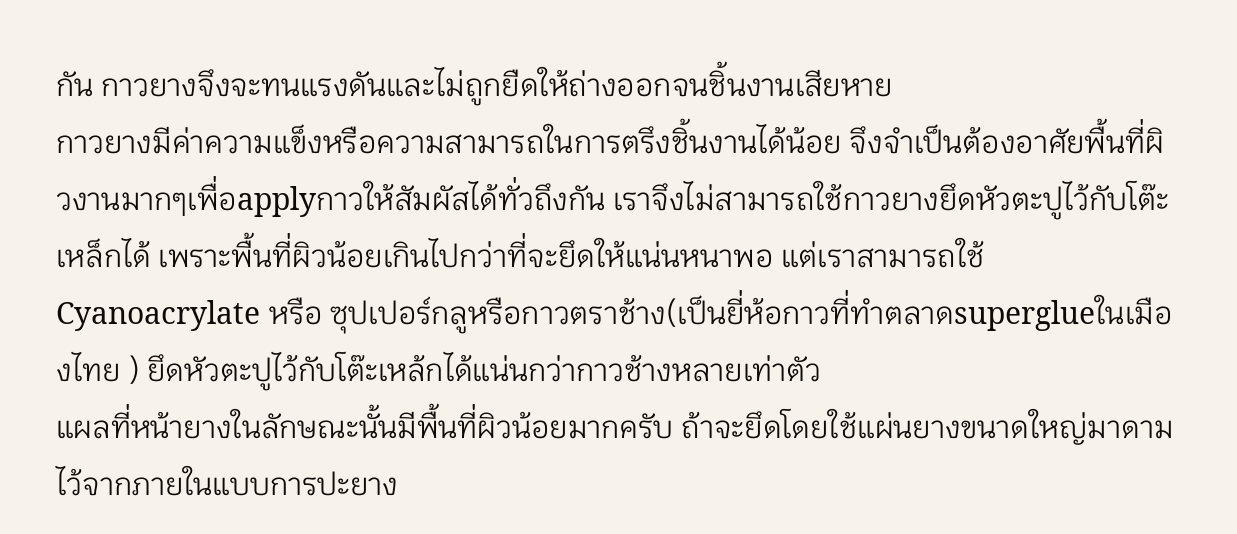กัน กาวยางจึงจะทนแรงดันและไม่ถูกยืดให้ถ่างออกจนชิ้นงานเสียหาย
กาวยางมีค่าความแข็งหรือความสามารถในการตรึงชิ้นงานได้น้อย จึงจำเป็นต้องอาศัยพื้นที่ผิวงานมากๆเพื่อapplyกาวให้สัมผัสได้ทั่วถึงกัน เราจึงไม่สามารถใช้กาวยางยึดหัวตะปูไว้กับโต๊ะเหล็กได้ เพราะพื้นที่ผิวน้อยเกินไปกว่าที่จะยึดให้แน่นหนาพอ แต่เราสามารถใช้ Cyanoacrylate หรือ ซุปเปอร์กลูหรือกาวตราช้าง(เป็นยี่ห้อกาวที่ทำตลาดsuperglueในเมืองไทย ) ยึดหัวตะปูไว้กับโต๊ะเหล้กได้แน่นกว่ากาวช้างหลายเท่าตัว
แผลที่หน้ายางในลักษณะนั้นมีพื้นที่ผิวน้อยมากครับ ถ้าจะยึดโดยใช้แผ่นยางขนาดใหญ่มาดามไว้จากภายในแบบการปะยาง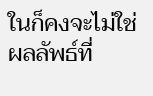ในก็คงจะไม่ใช่ผลลัพธ์ที่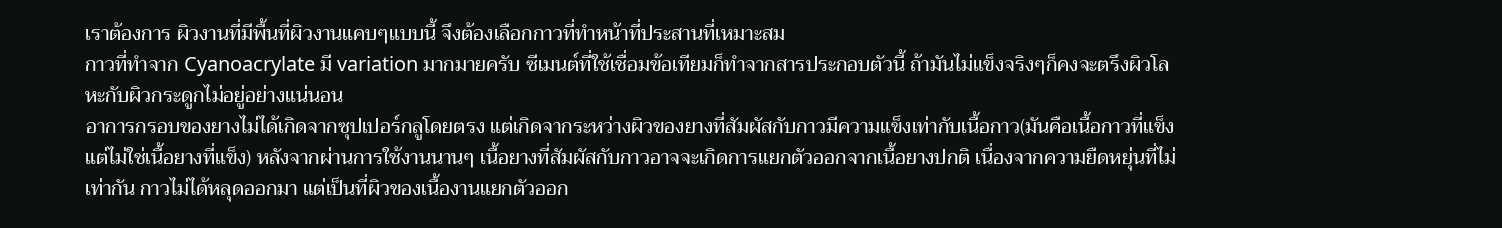เราต้องการ ผิวงานที่มีพื้นที่ผิวงานแคบๆแบบนี้ จึงต้องเลือกกาวที่ทำหน้าที่ประสานที่เหมาะสม
กาวที่ทำจาก Cyanoacrylate มี variation มากมายครับ ซีเมนต์ที่ใช้เชื่อมข้อเทียมก็ทำจากสารประกอบตัวนี้ ถ้ามันไม่แข็งจริงๆก็คงจะตรึงผิวโลหะกับผิวกระดูกไม่อยู่อย่างแน่นอน
อาการกรอบของยางไม่ได้เกิดจากซุปเปอร์กลูโดยตรง แต่เกิดจากระหว่างผิวของยางที่สัมผัสกับกาวมีความแข็งเท่ากับเนื้อกาว(มันคือเนื้อกาวที่แข็ง แต่ไม่ใช่เนื้อยางที่แข็ง) หลังจากผ่านการใช้งานนานๆ เนื้อยางที่สัมผัสกับกาวอาจจะเกิดการแยกตัวออกจากเนื้อยางปกติ เนื่องจากความยืดหยุ่นที่ไม่เท่ากัน กาวไม่ได้หลุดออกมา แต่เป็นที่ผิวของเนื้องานแยกตัวออก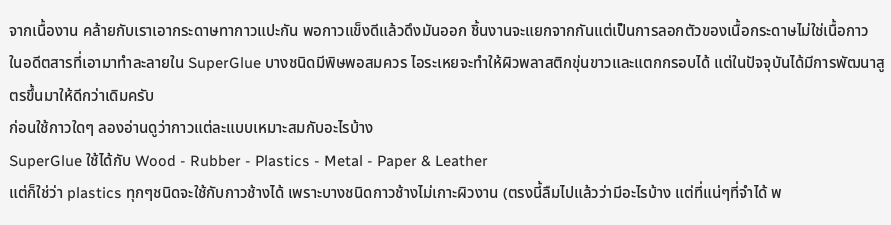จากเนื้องาน คล้ายกับเราเอากระดาษทากาวแปะกัน พอกาวแข็งดีแล้วดึงมันออก ชิ้นงานจะแยกจากกันแต่เป็นการลอกตัวของเนื้อกระดาษไม่ใช่เนื้อกาว
ในอดีตสารที่เอามาทำละลายใน SuperGlue บางชนิดมีพิษพอสมควร ไอระเหยจะทำให้ผิวพลาสติกขุ่นขาวและแตกกรอบได้ แต่ในปัจจุบันได้มีการพัฒนาสูตรขึ้นมาให้ดีกว่าเดิมครับ
ก่อนใช้กาวใดๆ ลองอ่านดูว่ากาวแต่ละแบบเหมาะสมกับอะไรบ้าง
SuperGlue ใช้ได้กับ Wood - Rubber - Plastics - Metal - Paper & Leather
แต่ก็ใช่ว่า plastics ทุกๆชนิดจะใช้กับกาวช้างได้ เพราะบางชนิดกาวช้างไม่เกาะผิวงาน (ตรงนี้ลืมไปแล้วว่ามีอะไรบ้าง แต่ที่แน่ๆที่จำได้ พ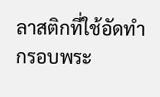ลาสติกที่ใช้อัดทำกรอบพระ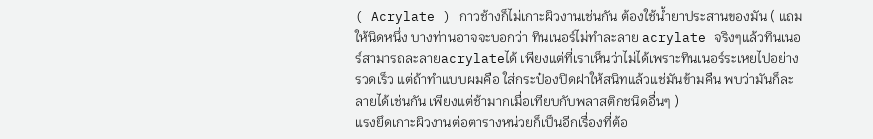( Acrylate ) กาวช้างก็ไม่เกาะผิวงานเช่นกัน ต้องใช้น้ำยาประสานของมัน ( แถมให้นิดหนึ่ง บางท่านอาจจะบอกว่า ทินเนอร์ไม่ทำละลาย acrylate จริงๆแล้วทินเนอร์สามารถละลายacrylateได้ เพียงแต่ที่เราเห็นว่าไม่ได้เพราะทินเนอร์ระเหยไปอย่างรวดเร็ว แต่ถ้าทำแบบผมคือ ใส่กระป๋องปิดฝาให้สนิทแล้วแช่มันข้ามคืน พบว่ามันก็ละลายได้เช่นกัน เพียงแต่ช้ามากเมื่อเทียบกับพลาสติกชนิดอื่นๆ )
แรงยึดเกาะผิวงานต่อตารางหน่วยก็เป็นอีกเรื่องที่ต้อ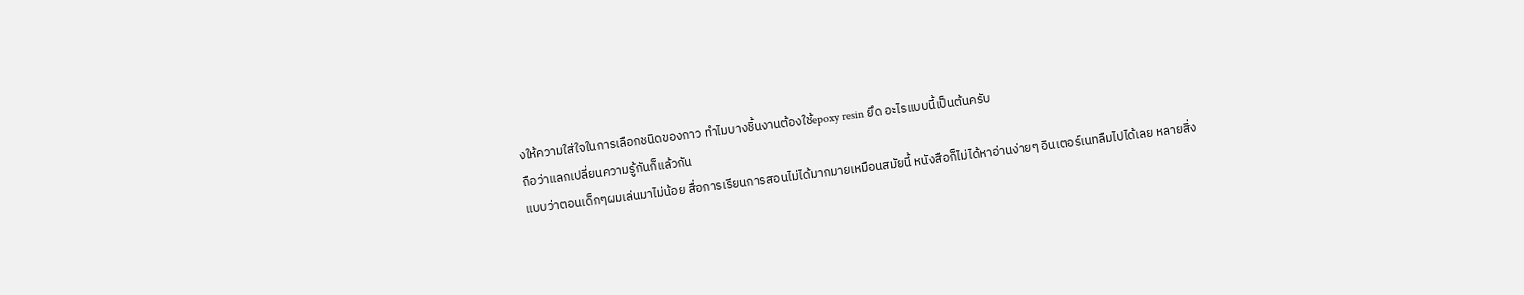งให้ความใส่ใจในการเลือกชนิดของกาว ทำไมบางชิ้นงานต้องใช้epoxy resin ยึด อะไรแบบนี้เป็นต้นครับ
ถือว่าแลกเปลี่ยนความรู้กันก็แล้วกัน
แบบว่าตอนเด็กๆผมเล่นมาไม่น้อย สื่อการเรียนการสอนไม่ได้มากมายเหมือนสมัยนี้ หนังสือก็ไม่ได้หาอ่านง่ายๆ อินเตอร์เนทลืมไปได้เลย หลายสิ่ง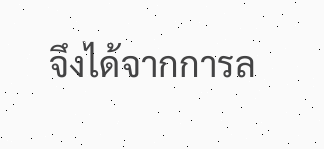จึงได้จากการล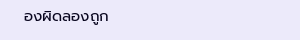องผิดลองถูก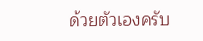ด้วยตัวเองครับ